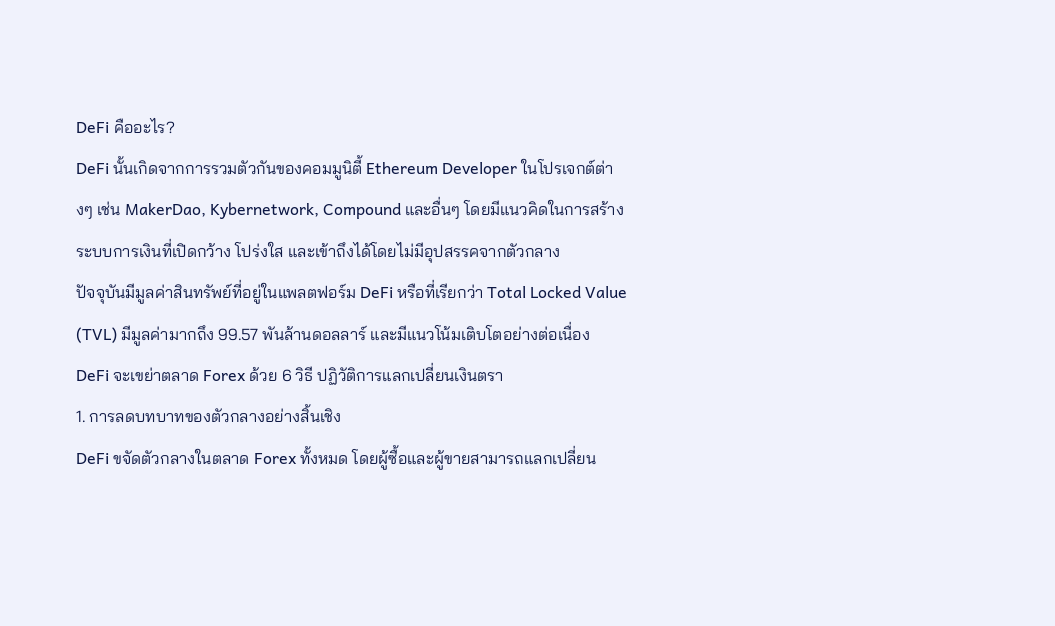DeFi คืออะไร?
DeFi นั้นเกิดจากการรวมตัวกันของคอมมูนิตี้ Ethereum Developer ในโปรเจกต์ต่างๆ เช่น MakerDao, Kybernetwork, Compound และอื่นๆ โดยมีแนวคิดในการสร้างระบบการเงินที่เปิดกว้าง โปร่งใส และเข้าถึงได้โดยไม่มีอุปสรรคจากตัวกลาง
ปัจจุบันมีมูลค่าสินทรัพย์ที่อยู่ในแพลตฟอร์ม DeFi หรือที่เรียกว่า Total Locked Value (TVL) มีมูลค่ามากถึง 99.57 พันล้านดอลลาร์ และมีแนวโน้มเติบโตอย่างต่อเนื่อง
DeFi จะเขย่าตลาด Forex ด้วย 6 วิธี ปฏิวัติการแลกเปลี่ยนเงินตรา
1. การลดบทบาทของตัวกลางอย่างสิ้นเชิง
DeFi ขจัดตัวกลางในตลาด Forex ทั้งหมด โดยผู้ซื้อและผู้ขายสามารถแลกเปลี่ยน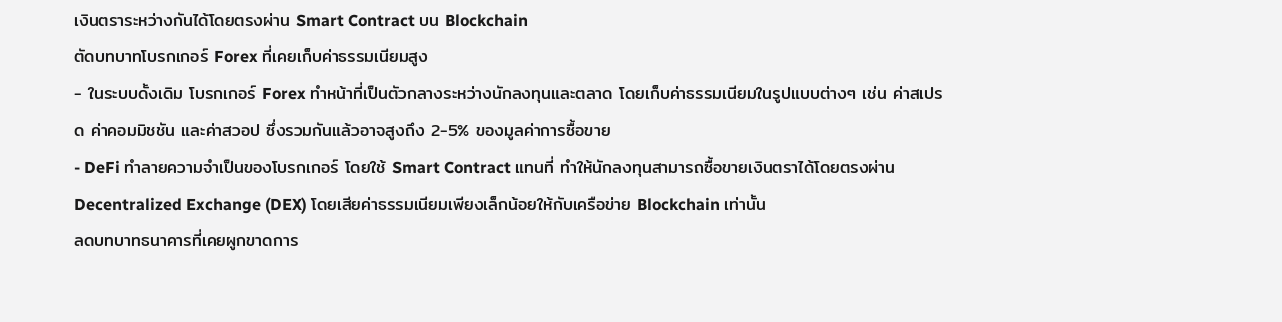เงินตราระหว่างกันได้โดยตรงผ่าน Smart Contract บน Blockchain
ตัดบทบาทโบรกเกอร์ Forex ที่เคยเก็บค่าธรรมเนียมสูง
- ในระบบดั้งเดิม โบรกเกอร์ Forex ทำหน้าที่เป็นตัวกลางระหว่างนักลงทุนและตลาด โดยเก็บค่าธรรมเนียมในรูปแบบต่างๆ เช่น ค่าสเปรด ค่าคอมมิชชัน และค่าสวอป ซึ่งรวมกันแล้วอาจสูงถึง 2-5% ของมูลค่าการซื้อขาย
- DeFi ทำลายความจำเป็นของโบรกเกอร์ โดยใช้ Smart Contract แทนที่ ทำให้นักลงทุนสามารถซื้อขายเงินตราได้โดยตรงผ่าน Decentralized Exchange (DEX) โดยเสียค่าธรรมเนียมเพียงเล็กน้อยให้กับเครือข่าย Blockchain เท่านั้น
ลดบทบาทธนาคารที่เคยผูกขาดการ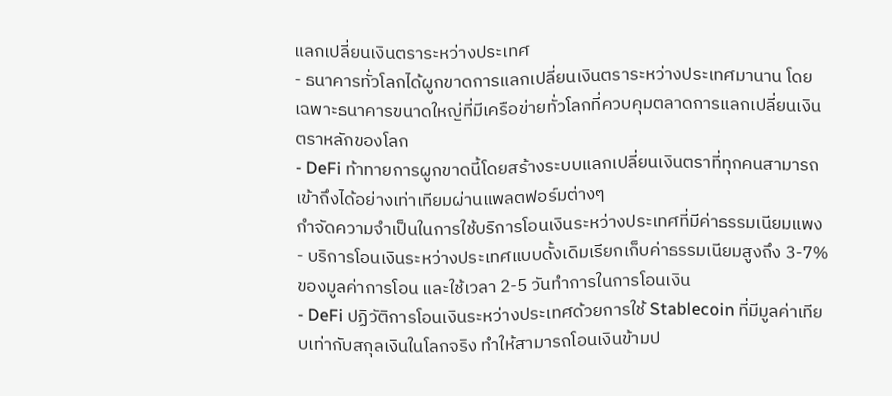แลกเปลี่ยนเงินตราระหว่างประเทศ
- ธนาคารทั่วโลกได้ผูกขาดการแลกเปลี่ยนเงินตราระหว่างประเทศมานาน โดยเฉพาะธนาคารขนาดใหญ่ที่มีเครือข่ายทั่วโลกที่ควบคุมตลาดการแลกเปลี่ยนเงินตราหลักของโลก
- DeFi ท้าทายการผูกขาดนี้โดยสร้างระบบแลกเปลี่ยนเงินตราที่ทุกคนสามารถเข้าถึงได้อย่างเท่าเทียมผ่านแพลตฟอร์มต่างๆ
กำจัดความจำเป็นในการใช้บริการโอนเงินระหว่างประเทศที่มีค่าธรรมเนียมแพง
- บริการโอนเงินระหว่างประเทศแบบดั้งเดิมเรียกเก็บค่าธรรมเนียมสูงถึง 3-7% ของมูลค่าการโอน และใช้เวลา 2-5 วันทำการในการโอนเงิน
- DeFi ปฏิวัติการโอนเงินระหว่างประเทศด้วยการใช้ Stablecoin ที่มีมูลค่าเทียบเท่ากับสกุลเงินในโลกจริง ทำให้สามารถโอนเงินข้ามป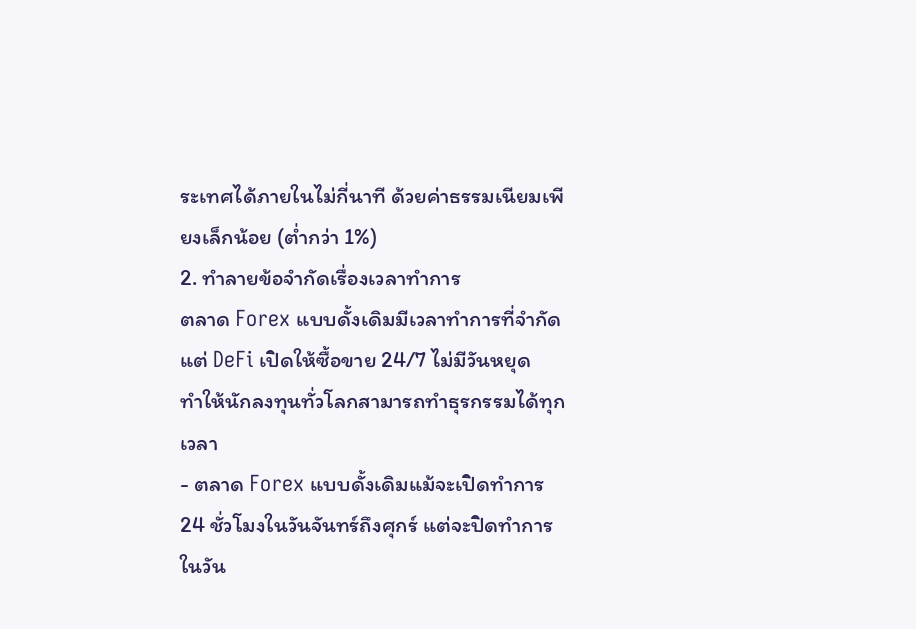ระเทศได้ภายในไม่กี่นาที ด้วยค่าธรรมเนียมเพียงเล็กน้อย (ต่ำกว่า 1%)
2. ทำลายข้อจำกัดเรื่องเวลาทำการ
ตลาด Forex แบบดั้งเดิมมีเวลาทำการที่จำกัด แต่ DeFi เปิดให้ซื้อขาย 24/7 ไม่มีวันหยุด
ทำให้นักลงทุนทั่วโลกสามารถทำธุรกรรมได้ทุกเวลา
- ตลาด Forex แบบดั้งเดิมแม้จะเปิดทำการ 24 ชั่วโมงในวันจันทร์ถึงศุกร์ แต่จะปิดทำการในวัน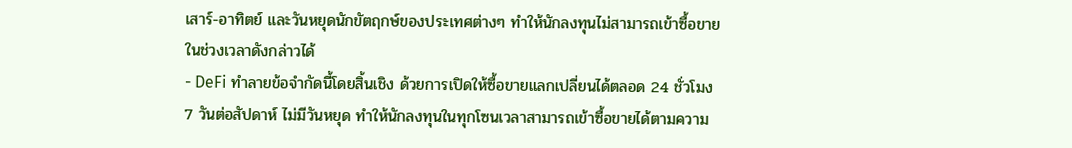เสาร์-อาทิตย์ และวันหยุดนักขัตฤกษ์ของประเทศต่างๆ ทำให้นักลงทุนไม่สามารถเข้าซื้อขายในช่วงเวลาดังกล่าวได้
- DeFi ทำลายข้อจำกัดนี้โดยสิ้นเชิง ด้วยการเปิดให้ซื้อขายแลกเปลี่ยนได้ตลอด 24 ชั่วโมง 7 วันต่อสัปดาห์ ไม่มีวันหยุด ทำให้นักลงทุนในทุกโซนเวลาสามารถเข้าซื้อขายได้ตามความ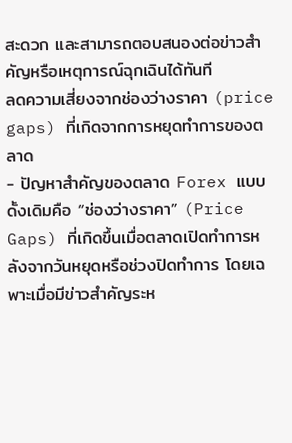สะดวก และสามารถตอบสนองต่อข่าวสำคัญหรือเหตุการณ์ฉุกเฉินได้ทันที
ลดความเสี่ยงจากช่องว่างราคา (price gaps) ที่เกิดจากการหยุดทำการของตลาด
- ปัญหาสำคัญของตลาด Forex แบบดั้งเดิมคือ “ช่องว่างราคา” (Price Gaps) ที่เกิดขึ้นเมื่อตลาดเปิดทำการหลังจากวันหยุดหรือช่วงปิดทำการ โดยเฉพาะเมื่อมีข่าวสำคัญระห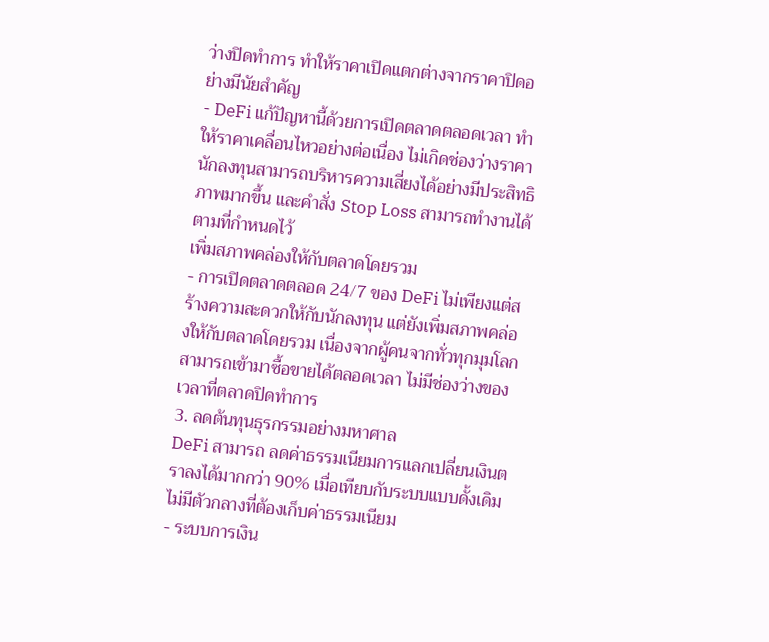ว่างปิดทำการ ทำให้ราคาเปิดแตกต่างจากราคาปิดอย่างมีนัยสำคัญ
- DeFi แก้ปัญหานี้ด้วยการเปิดตลาดตลอดเวลา ทำให้ราคาเคลื่อนไหวอย่างต่อเนื่อง ไม่เกิดช่องว่างราคา นักลงทุนสามารถบริหารความเสี่ยงได้อย่างมีประสิทธิภาพมากขึ้น และคำสั่ง Stop Loss สามารถทำงานได้ตามที่กำหนดไว้
เพิ่มสภาพคล่องให้กับตลาดโดยรวม
- การเปิดตลาดตลอด 24/7 ของ DeFi ไม่เพียงแต่สร้างความสะดวกให้กับนักลงทุน แต่ยังเพิ่มสภาพคล่องให้กับตลาดโดยรวม เนื่องจากผู้คนจากทั่วทุกมุมโลกสามารถเข้ามาซื้อขายได้ตลอดเวลา ไม่มีช่องว่างของเวลาที่ตลาดปิดทำการ
3. ลดต้นทุนธุรกรรมอย่างมหาศาล
DeFi สามารถ ลดค่าธรรมเนียมการแลกเปลี่ยนเงินตราลงได้มากกว่า 90% เมื่อเทียบกับระบบแบบดั้งเดิม
ไม่มีตัวกลางที่ต้องเก็บค่าธรรมเนียม
- ระบบการเงิน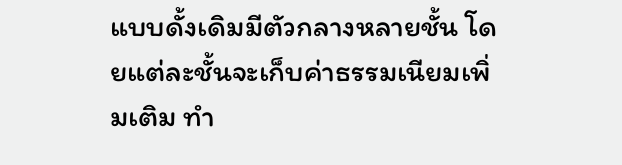แบบดั้งเดิมมีตัวกลางหลายชั้น โดยแต่ละชั้นจะเก็บค่าธรรมเนียมเพิ่มเติม ทำ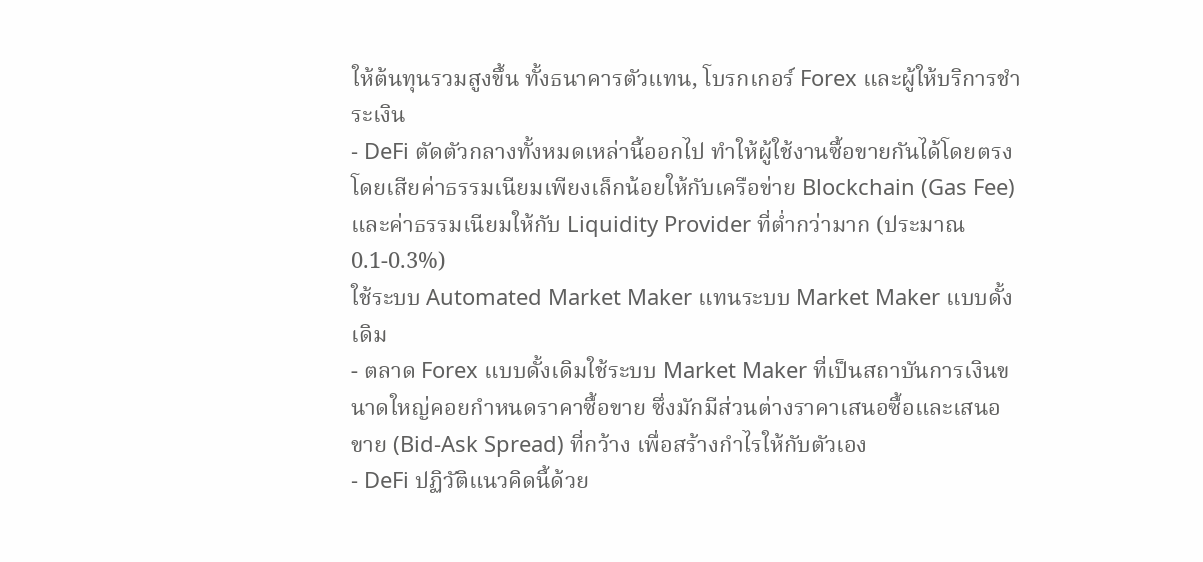ให้ต้นทุนรวมสูงขึ้น ทั้งธนาคารตัวแทน, โบรกเกอร์ Forex และผู้ให้บริการชำระเงิน
- DeFi ตัดตัวกลางทั้งหมดเหล่านี้ออกไป ทำให้ผู้ใช้งานซื้อขายกันได้โดยตรง โดยเสียค่าธรรมเนียมเพียงเล็กน้อยให้กับเครือข่าย Blockchain (Gas Fee) และค่าธรรมเนียมให้กับ Liquidity Provider ที่ต่ำกว่ามาก (ประมาณ 0.1-0.3%)
ใช้ระบบ Automated Market Maker แทนระบบ Market Maker แบบดั้งเดิม
- ตลาด Forex แบบดั้งเดิมใช้ระบบ Market Maker ที่เป็นสถาบันการเงินขนาดใหญ่คอยกำหนดราคาซื้อขาย ซึ่งมักมีส่วนต่างราคาเสนอซื้อและเสนอขาย (Bid-Ask Spread) ที่กว้าง เพื่อสร้างกำไรให้กับตัวเอง
- DeFi ปฏิวัติแนวคิดนี้ด้วย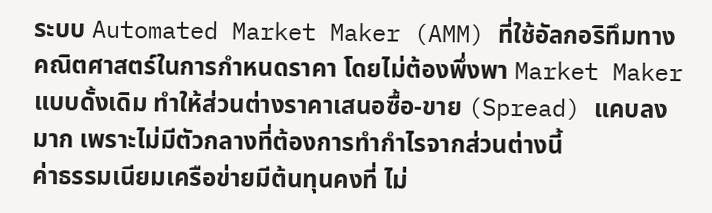ระบบ Automated Market Maker (AMM) ที่ใช้อัลกอริทึมทางคณิตศาสตร์ในการกำหนดราคา โดยไม่ต้องพึ่งพา Market Maker แบบดั้งเดิม ทำให้ส่วนต่างราคาเสนอซื้อ-ขาย (Spread) แคบลงมาก เพราะไม่มีตัวกลางที่ต้องการทำกำไรจากส่วนต่างนี้
ค่าธรรมเนียมเครือข่ายมีต้นทุนคงที่ ไม่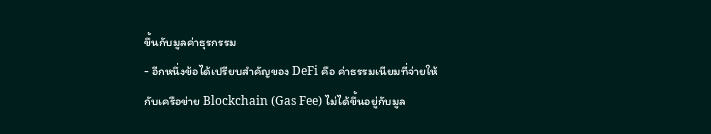ขึ้นกับมูลค่าธุรกรรม
- อีกหนึ่งข้อได้เปรียบสำคัญของ DeFi คือ ค่าธรรมเนียมที่จ่ายให้กับเครือข่าย Blockchain (Gas Fee) ไม่ได้ขึ้นอยู่กับมูล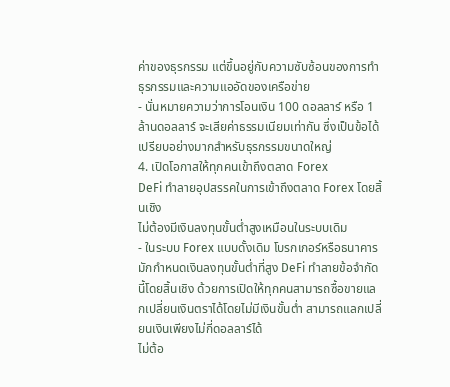ค่าของธุรกรรม แต่ขึ้นอยู่กับความซับซ้อนของการทำธุรกรรมและความแออัดของเครือข่าย
- นั่นหมายความว่าการโอนเงิน 100 ดอลลาร์ หรือ 1 ล้านดอลลาร์ จะเสียค่าธรรมเนียมเท่ากัน ซึ่งเป็นข้อได้เปรียบอย่างมากสำหรับธุรกรรมขนาดใหญ่
4. เปิดโอกาสให้ทุกคนเข้าถึงตลาด Forex
DeFi ทำลายอุปสรรคในการเข้าถึงตลาด Forex โดยสิ้นเชิง
ไม่ต้องมีเงินลงทุนขั้นต่ำสูงเหมือนในระบบเดิม
- ในระบบ Forex แบบดั้งเดิม โบรกเกอร์หรือธนาคารมักกำหนดเงินลงทุนขั้นต่ำที่สูง DeFi ทำลายข้อจำกัดนี้โดยสิ้นเชิง ด้วยการเปิดให้ทุกคนสามารถซื้อขายแลกเปลี่ยนเงินตราได้โดยไม่มีเงินขั้นต่ำ สามารถแลกเปลี่ยนเงินเพียงไม่กี่ดอลลาร์ได้
ไม่ต้อ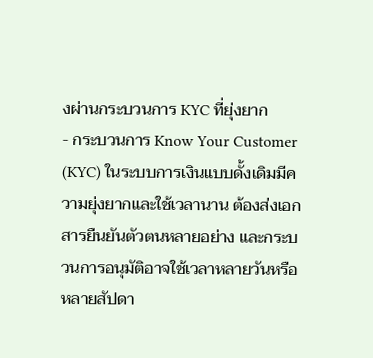งผ่านกระบวนการ KYC ที่ยุ่งยาก
- กระบวนการ Know Your Customer (KYC) ในระบบการเงินแบบดั้งเดิมมีความยุ่งยากและใช้เวลานาน ต้องส่งเอกสารยืนยันตัวตนหลายอย่าง และกระบวนการอนุมัติอาจใช้เวลาหลายวันหรือหลายสัปดา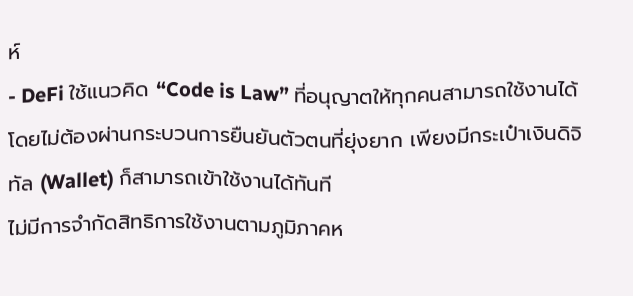ห์
- DeFi ใช้แนวคิด “Code is Law” ที่อนุญาตให้ทุกคนสามารถใช้งานได้โดยไม่ต้องผ่านกระบวนการยืนยันตัวตนที่ยุ่งยาก เพียงมีกระเป๋าเงินดิจิทัล (Wallet) ก็สามารถเข้าใช้งานได้ทันที
ไม่มีการจำกัดสิทธิการใช้งานตามภูมิภาคห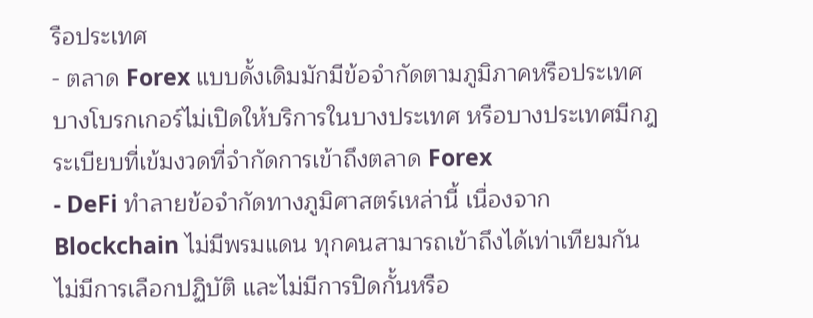รือประเทศ
- ตลาด Forex แบบดั้งเดิมมักมีข้อจำกัดตามภูมิภาคหรือประเทศ บางโบรกเกอร์ไม่เปิดให้บริการในบางประเทศ หรือบางประเทศมีกฎระเบียบที่เข้มงวดที่จำกัดการเข้าถึงตลาด Forex
- DeFi ทำลายข้อจำกัดทางภูมิศาสตร์เหล่านี้ เนื่องจาก Blockchain ไม่มีพรมแดน ทุกคนสามารถเข้าถึงได้เท่าเทียมกัน ไม่มีการเลือกปฏิบัติ และไม่มีการปิดกั้นหรือ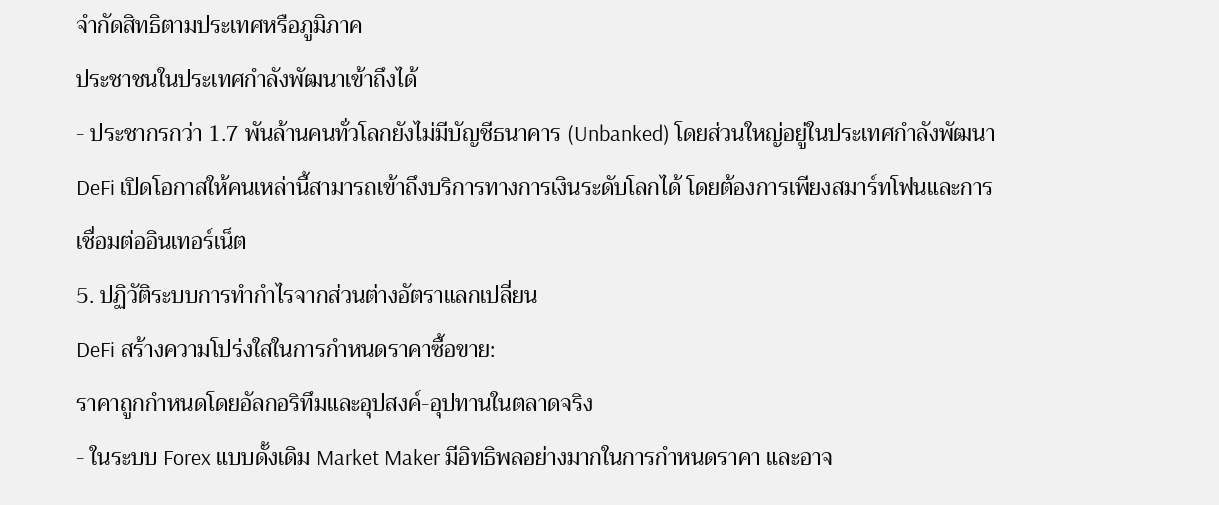จำกัดสิทธิตามประเทศหรือภูมิภาค
ประชาชนในประเทศกำลังพัฒนาเข้าถึงได้
- ประชากรกว่า 1.7 พันล้านคนทั่วโลกยังไม่มีบัญชีธนาคาร (Unbanked) โดยส่วนใหญ่อยู่ในประเทศกำลังพัฒนา DeFi เปิดโอกาสให้คนเหล่านี้สามารถเข้าถึงบริการทางการเงินระดับโลกได้ โดยต้องการเพียงสมาร์ทโฟนและการเชื่อมต่ออินเทอร์เน็ต
5. ปฏิวัติระบบการทำกำไรจากส่วนต่างอัตราแลกเปลี่ยน
DeFi สร้างความโปร่งใสในการกำหนดราคาซื้อขาย:
ราคาถูกกำหนดโดยอัลกอริทึมและอุปสงค์-อุปทานในตลาดจริง
- ในระบบ Forex แบบดั้งเดิม Market Maker มีอิทธิพลอย่างมากในการกำหนดราคา และอาจ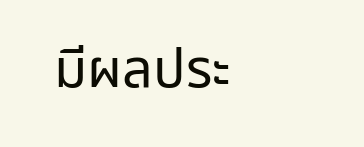มีผลประ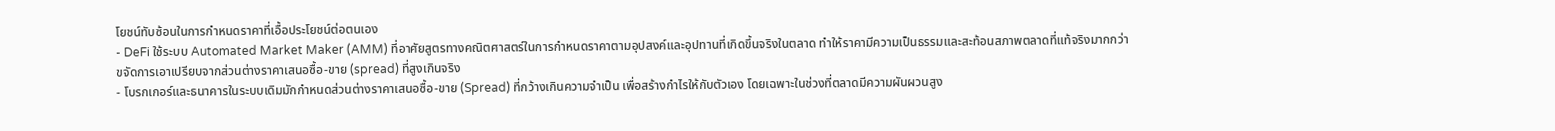โยชน์ทับซ้อนในการกำหนดราคาที่เอื้อประโยชน์ต่อตนเอง
- DeFi ใช้ระบบ Automated Market Maker (AMM) ที่อาศัยสูตรทางคณิตศาสตร์ในการกำหนดราคาตามอุปสงค์และอุปทานที่เกิดขึ้นจริงในตลาด ทำให้ราคามีความเป็นธรรมและสะท้อนสภาพตลาดที่แท้จริงมากกว่า
ขจัดการเอาเปรียบจากส่วนต่างราคาเสนอซื้อ-ขาย (spread) ที่สูงเกินจริง
- โบรกเกอร์และธนาคารในระบบเดิมมักกำหนดส่วนต่างราคาเสนอซื้อ-ขาย (Spread) ที่กว้างเกินความจำเป็น เพื่อสร้างกำไรให้กับตัวเอง โดยเฉพาะในช่วงที่ตลาดมีความผันผวนสูง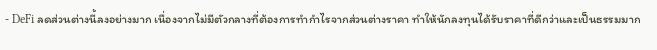- DeFi ลดส่วนต่างนี้ลงอย่างมาก เนื่องจากไม่มีตัวกลางที่ต้องการทำกำไรจากส่วนต่างราคา ทำให้นักลงทุนได้รับราคาที่ดีกว่าและเป็นธรรมมาก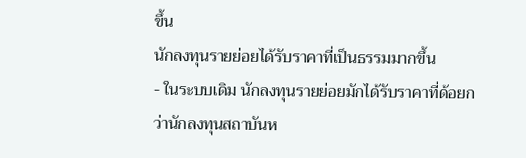ขึ้น
นักลงทุนรายย่อยได้รับราคาที่เป็นธรรมมากขึ้น
- ในระบบเดิม นักลงทุนรายย่อยมักได้รับราคาที่ด้อยกว่านักลงทุนสถาบันห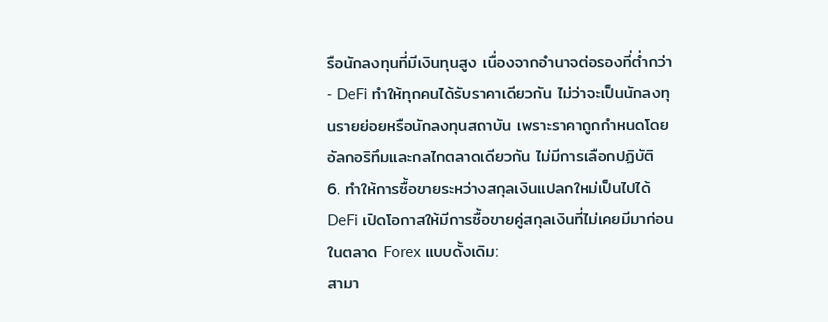รือนักลงทุนที่มีเงินทุนสูง เนื่องจากอำนาจต่อรองที่ต่ำกว่า
- DeFi ทำให้ทุกคนได้รับราคาเดียวกัน ไม่ว่าจะเป็นนักลงทุนรายย่อยหรือนักลงทุนสถาบัน เพราะราคาถูกกำหนดโดยอัลกอริทึมและกลไกตลาดเดียวกัน ไม่มีการเลือกปฏิบัติ
6. ทำให้การซื้อขายระหว่างสกุลเงินแปลกใหม่เป็นไปได้
DeFi เปิดโอกาสให้มีการซื้อขายคู่สกุลเงินที่ไม่เคยมีมาก่อนในตลาด Forex แบบดั้งเดิม:
สามา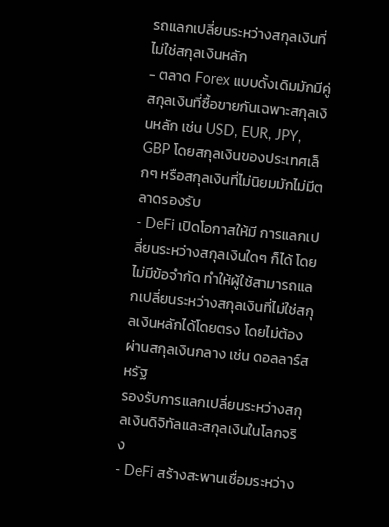รถแลกเปลี่ยนระหว่างสกุลเงินที่ไม่ใช่สกุลเงินหลัก
- ตลาด Forex แบบดั้งเดิมมักมีคู่สกุลเงินที่ซื้อขายกันเฉพาะสกุลเงินหลัก เช่น USD, EUR, JPY, GBP โดยสกุลเงินของประเทศเล็กๆ หรือสกุลเงินที่ไม่นิยมมักไม่มีตลาดรองรับ
- DeFi เปิดโอกาสให้มี การแลกเปลี่ยนระหว่างสกุลเงินใดๆ ก็ได้ โดยไม่มีข้อจำกัด ทำให้ผู้ใช้สามารถแลกเปลี่ยนระหว่างสกุลเงินที่ไม่ใช่สกุลเงินหลักได้โดยตรง โดยไม่ต้องผ่านสกุลเงินกลาง เช่น ดอลลาร์สหรัฐ
รองรับการแลกเปลี่ยนระหว่างสกุลเงินดิจิทัลและสกุลเงินในโลกจริง
- DeFi สร้างสะพานเชื่อมระหว่าง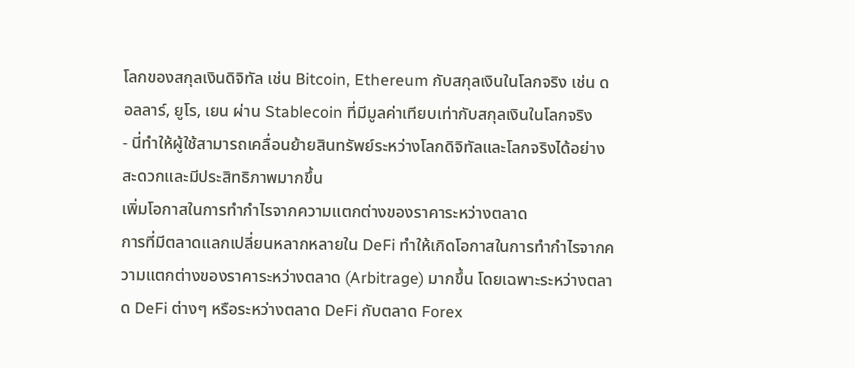โลกของสกุลเงินดิจิทัล เช่น Bitcoin, Ethereum กับสกุลเงินในโลกจริง เช่น ดอลลาร์, ยูโร, เยน ผ่าน Stablecoin ที่มีมูลค่าเทียบเท่ากับสกุลเงินในโลกจริง
- นี่ทำให้ผู้ใช้สามารถเคลื่อนย้ายสินทรัพย์ระหว่างโลกดิจิทัลและโลกจริงได้อย่างสะดวกและมีประสิทธิภาพมากขึ้น
เพิ่มโอกาสในการทำกำไรจากความแตกต่างของราคาระหว่างตลาด
การที่มีตลาดแลกเปลี่ยนหลากหลายใน DeFi ทำให้เกิดโอกาสในการทำกำไรจากความแตกต่างของราคาระหว่างตลาด (Arbitrage) มากขึ้น โดยเฉพาะระหว่างตลาด DeFi ต่างๆ หรือระหว่างตลาด DeFi กับตลาด Forex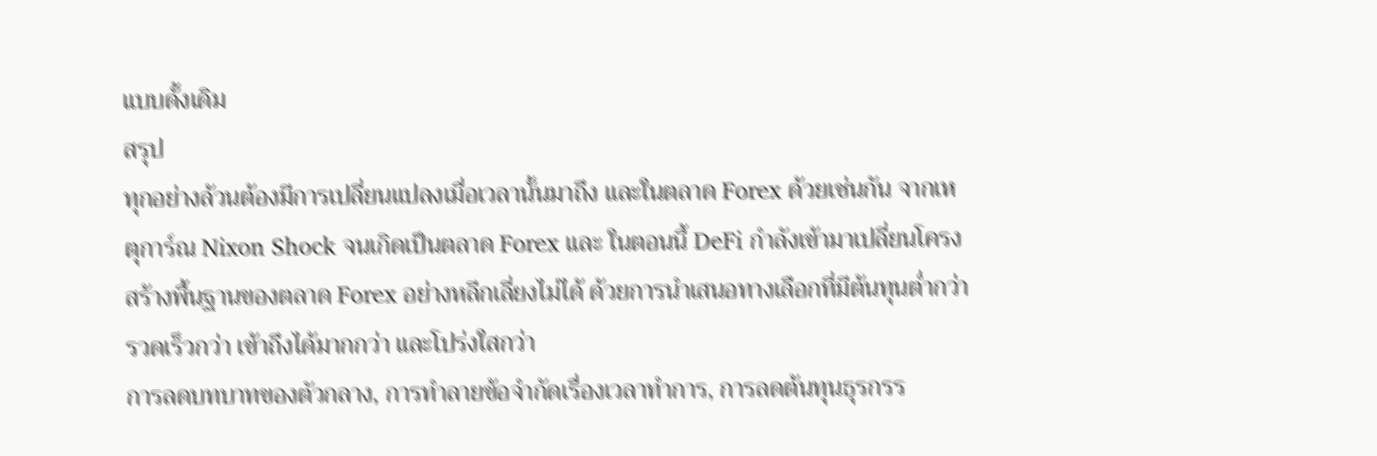แบบดั้งเดิม
สรุป
ทุกอย่างล้วนต้องมีการเปลี่ยนแปลงเมื่อเวลานั้นมาถึง และในตลาด Forex ด้วยเช่นกัน จากเหตุการ์ณ Nixon Shock จนเกิดเป็นตลาด Forex และ ในตอนนี้ DeFi กำลังเข้ามาเปลี่ยนโครงสร้างพื้นฐานของตลาด Forex อย่างหลีกเลี่ยงไม่ได้ ด้วยการนำเสนอทางเลือกที่มีต้นทุนต่ำกว่า รวดเร็วกว่า เข้าถึงได้มากกว่า และโปร่งใสกว่า
การลดบทบาทของตัวกลาง, การทำลายข้อจำกัดเรื่องเวลาทำการ, การลดต้นทุนธุรกรร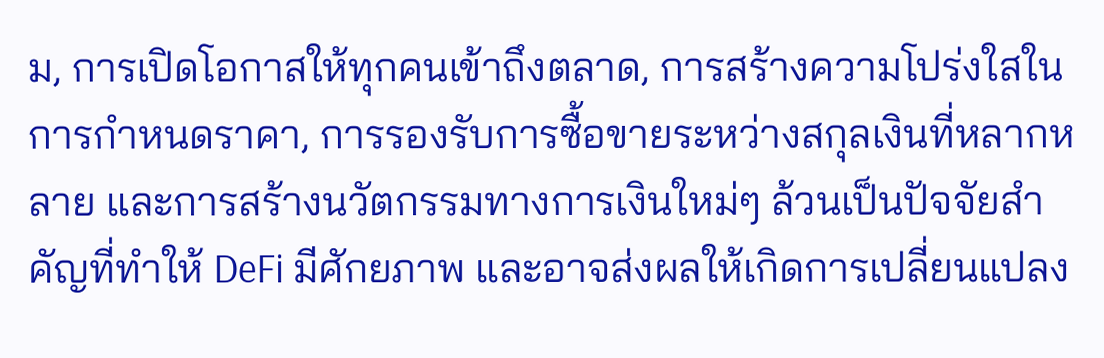ม, การเปิดโอกาสให้ทุกคนเข้าถึงตลาด, การสร้างความโปร่งใสในการกำหนดราคา, การรองรับการซื้อขายระหว่างสกุลเงินที่หลากหลาย และการสร้างนวัตกรรมทางการเงินใหม่ๆ ล้วนเป็นปัจจัยสำคัญที่ทำให้ DeFi มีศักยภาพ และอาจส่งผลให้เกิดการเปลี่ยนแปลง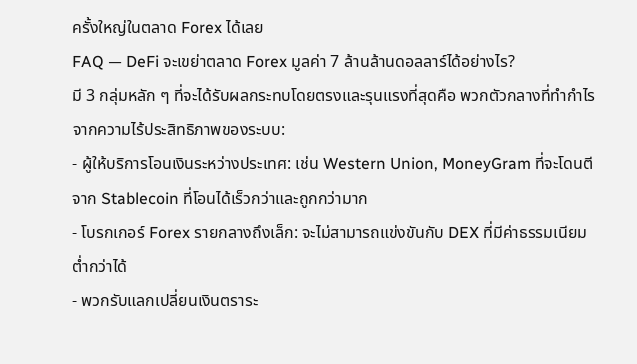ครั้งใหญ่ในตลาด Forex ได้เลย
FAQ — DeFi จะเขย่าตลาด Forex มูลค่า 7 ล้านล้านดอลลาร์ได้อย่างไร?
มี 3 กลุ่มหลัก ๆ ที่จะได้รับผลกระทบโดยตรงและรุนแรงที่สุดคือ พวกตัวกลางที่ทำกำไรจากความไร้ประสิทธิภาพของระบบ:
- ผู้ให้บริการโอนเงินระหว่างประเทศ: เช่น Western Union, MoneyGram ที่จะโดนตีจาก Stablecoin ที่โอนได้เร็วกว่าและถูกกว่ามาก
- โบรกเกอร์ Forex รายกลางถึงเล็ก: จะไม่สามารถแข่งขันกับ DEX ที่มีค่าธรรมเนียมต่ำกว่าได้
- พวกรับแลกเปลี่ยนเงินตราระ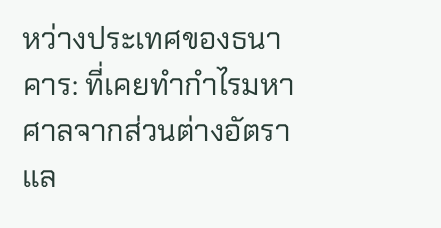หว่างประเทศของธนาคาร: ที่เคยทำกำไรมหาศาลจากส่วนต่างอัตราแล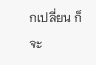กเปลี่ยน ก็จะ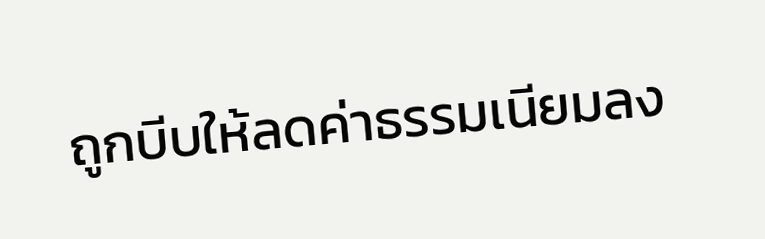ถูกบีบให้ลดค่าธรรมเนียมลง